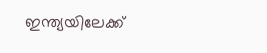ഇന്ത്യയിലേക്ക്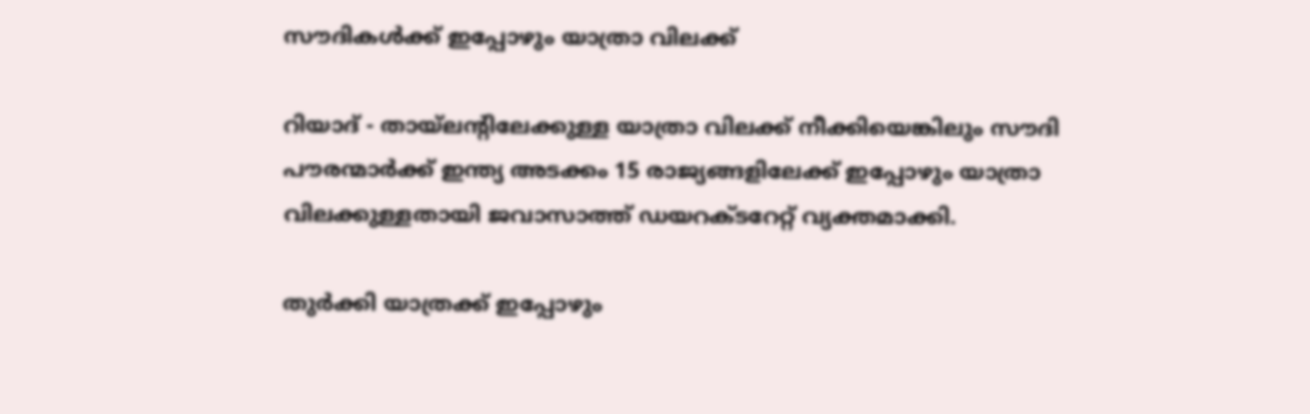സൗദികള്‍ക്ക് ഇപ്പോഴും യാത്രാ വിലക്ക്

റിയാദ് - തായ്‌ലന്റിലേക്കുള്ള യാത്രാ വിലക്ക് നീക്കിയെങ്കിലും സൗദി പൗരന്മാര്‍ക്ക് ഇന്ത്യ അടക്കം 15 രാജ്യങ്ങളിലേക്ക് ഇപ്പോഴും യാത്രാ വിലക്കുള്ളതായി ജവാസാത്ത് ഡയറക്ടറേറ്റ് വ്യക്തമാക്കി.

തുര്‍ക്കി യാത്രക്ക് ഇപ്പോഴും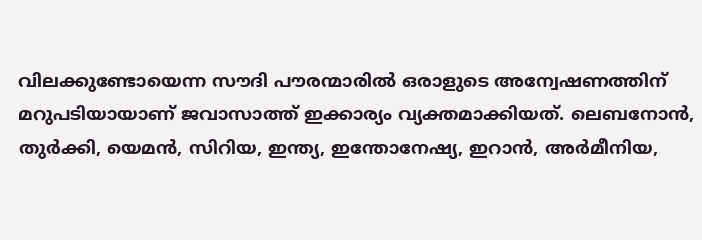വിലക്കുണ്ടോയെന്ന സൗദി പൗരന്മാരില്‍ ഒരാളുടെ അന്വേഷണത്തിന് മറുപടിയായാണ് ജവാസാത്ത് ഇക്കാര്യം വ്യക്തമാക്കിയത്. ലെബനോന്‍, തുര്‍ക്കി, യെമന്‍, സിറിയ, ഇന്ത്യ, ഇന്തോനേഷ്യ, ഇറാന്‍, അര്‍മീനിയ,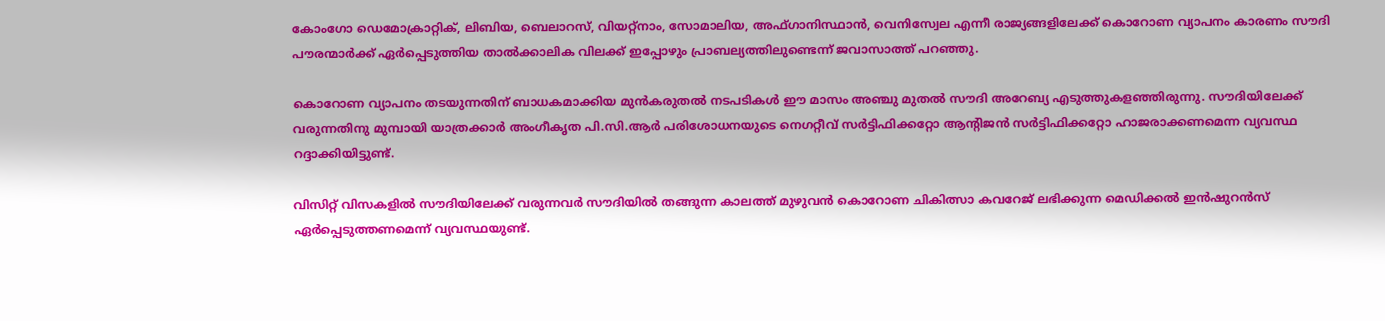കോംഗോ ഡെമോക്രാറ്റിക്, ലിബിയ, ബെലാറസ്, വിയറ്റ്‌നാം, സോമാലിയ, അഫ്ഗാനിസ്ഥാന്‍, വെനിസ്വേല എന്നീ രാജ്യങ്ങളിലേക്ക് കൊറോണ വ്യാപനം കാരണം സൗദി പൗരന്മാര്‍ക്ക് ഏര്‍പ്പെടുത്തിയ താല്‍ക്കാലിക വിലക്ക് ഇപ്പോഴും പ്രാബല്യത്തിലുണ്ടെന്ന് ജവാസാത്ത് പറഞ്ഞു.

കൊറോണ വ്യാപനം തടയുന്നതിന് ബാധകമാക്കിയ മുന്‍കരുതല്‍ നടപടികള്‍ ഈ മാസം അഞ്ചു മുതല്‍ സൗദി അറേബ്യ എടുത്തുകളഞ്ഞിരുന്നു. സൗദിയിലേക്ക് വരുന്നതിനു മുമ്പായി യാത്രക്കാര്‍ അംഗീകൃത പി.സി.ആര്‍ പരിശോധനയുടെ നെഗറ്റീവ് സര്‍ട്ടിഫിക്കറ്റോ ആന്റിജന്‍ സര്‍ട്ടിഫിക്കറ്റോ ഹാജരാക്കണമെന്ന വ്യവസ്ഥ റദ്ദാക്കിയിട്ടുണ്ട്.

വിസിറ്റ് വിസകളില്‍ സൗദിയിലേക്ക് വരുന്നവര്‍ സൗദിയില്‍ തങ്ങുന്ന കാലത്ത് മുഴുവന്‍ കൊറോണ ചികിത്സാ കവറേജ് ലഭിക്കുന്ന മെഡിക്കല്‍ ഇന്‍ഷുറന്‍സ് ഏര്‍പ്പെടുത്തണമെന്ന് വ്യവസ്ഥയുണ്ട്.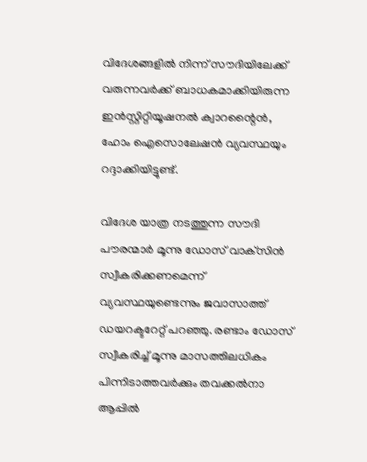വിദേശങ്ങളില്‍ നിന്ന് സൗദിയിലേക്ക് വരുന്നവര്‍ക്ക് ബാധകമാക്കിയിരുന്ന ഇന്‍സ്റ്റിറ്റിയൂഷനല്‍ ക്വാറന്റൈന്‍, ഹോം ഐസൊലേഷന്‍ വ്യവസ്ഥയും റദ്ദാക്കിയിട്ടുണ്ട്.

വിദേശ യാത്ര നടത്തുന്ന സൗദി പൗരന്മാര്‍ മൂന്നു ഡോസ് വാക്‌സിന്‍ സ്വീകരിക്കണമെന്ന് വ്യവസ്ഥയുണ്ടെന്നും ജവാസാത്ത് ഡയറക്ടറേറ്റ് പറഞ്ഞു. രണ്ടാം ഡോസ് സ്വീകരിച്ച് മൂന്നു മാസത്തിലധികം പിന്നിടാത്തവര്‍ക്കും തവക്കല്‍നാ ആപ്പില്‍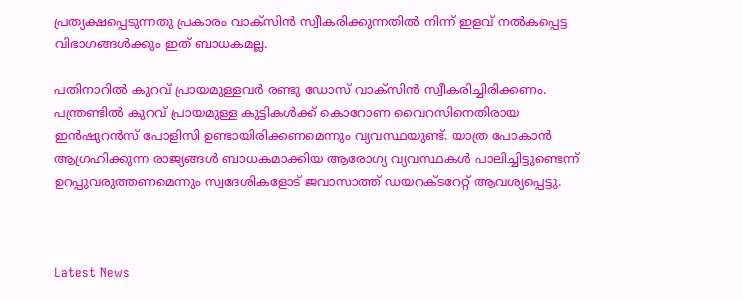പ്രത്യക്ഷപ്പെടുന്നതു പ്രകാരം വാക്‌സിന്‍ സ്വീകരിക്കുന്നതില്‍ നിന്ന് ഇളവ് നല്‍കപ്പെട്ട വിഭാഗങ്ങള്‍ക്കും ഇത് ബാധകമല്ല.

പതിനാറില്‍ കുറവ് പ്രായമുള്ളവര്‍ രണ്ടു ഡോസ് വാക്‌സിന്‍ സ്വീകരിച്ചിരിക്കണം. പന്ത്രണ്ടില്‍ കുറവ് പ്രായമുള്ള കുട്ടികള്‍ക്ക് കൊറോണ വൈറസിനെതിരായ ഇന്‍ഷുറന്‍സ് പോളിസി ഉണ്ടായിരിക്കണമെന്നും വ്യവസ്ഥയുണ്ട്. യാത്ര പോകാന്‍ ആഗ്രഹിക്കുന്ന രാജ്യങ്ങള്‍ ബാധകമാക്കിയ ആരോഗ്യ വ്യവസ്ഥകള്‍ പാലിച്ചിട്ടുണ്ടെന്ന് ഉറപ്പുവരുത്തണമെന്നും സ്വദേശികളോട് ജവാസാത്ത് ഡയറക്ടറേറ്റ് ആവശ്യപ്പെട്ടു.



Latest News